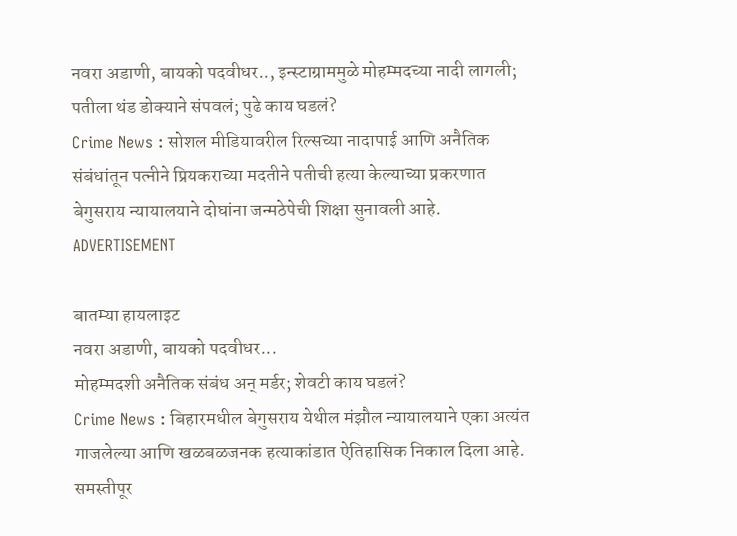नवरा अडाणी, बायको पदवीधर.., इन्स्टाग्राममुळे मोहम्मदच्या नादी लागली; पतीला थंड डोक्याने संपवलं; पुढे काय घडलं?
Crime News : सोशल मीडियावरील रिल्सच्या नादापाई आणि अनैतिक संबंधांतून पत्नीने प्रियकराच्या मदतीने पतीची हत्या केल्याच्या प्रकरणात बेगुसराय न्यायालयाने दोघांना जन्मठेपेची शिक्षा सुनावली आहे.
ADVERTISEMENT

बातम्या हायलाइट
नवरा अडाणी, बायको पदवीधर...
मोहम्मदशी अनैतिक संबंध अन् मर्डर; शेवटी काय घडलं?
Crime News : बिहारमधील बेगुसराय येथील मंझौल न्यायालयाने एका अत्यंत गाजलेल्या आणि खळबळजनक हत्याकांडात ऐतिहासिक निकाल दिला आहे. समस्तीपूर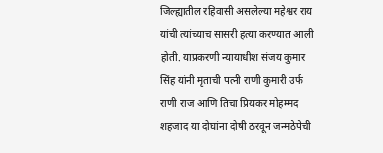जिल्ह्यातील रहिवासी असलेल्या महेश्वर राय यांची त्यांच्याच सासरी हत्या करण्यात आली होती. याप्रकरणी न्यायाधीश संजय कुमार सिंह यांनी मृताची पत्नी राणी कुमारी उर्फ राणी राज आणि तिचा प्रियकर मोहम्मद शहजाद या दोघांना दोषी ठरवून जन्मठेपेची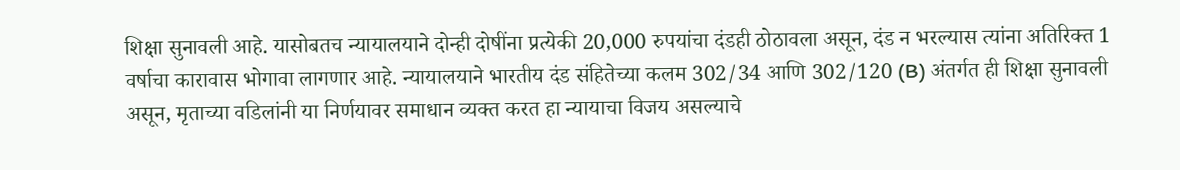शिक्षा सुनावली आहे. यासोबतच न्यायालयाने दोन्ही दोषींना प्रत्येकी 20,000 रुपयांचा दंडही ठोठावला असून, दंड न भरल्यास त्यांना अतिरिक्त 1 वर्षाचा कारावास भोगावा लागणार आहे. न्यायालयाने भारतीय दंड संहितेच्या कलम 302/34 आणि 302/120 (B) अंतर्गत ही शिक्षा सुनावली असून, मृताच्या वडिलांनी या निर्णयावर समाधान व्यक्त करत हा न्यायाचा विजय असल्याचे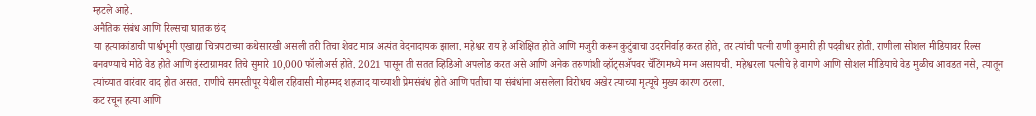म्हटले आहे.
अनैतिक संबंध आणि रिल्सचा घातक छंद
या हत्याकांडाची पार्श्वभूमी एखाद्या चित्रपटाच्या कथेसारखी असली तरी तिचा शेवट मात्र अत्यंत वेदनादायक झाला. महेश्वर राय हे अशिक्षित होते आणि मजुरी करून कुटुंबाचा उदरनिर्वाह करत होते, तर त्यांची पत्नी राणी कुमारी ही पदवीधर होती. राणीला सोशल मीडियावर रिल्स बनवण्याचे मोठे वेड होते आणि इंस्टाग्रामवर तिचे सुमारे 10,000 फॉलोअर्स होते. 2021 पासून ती सतत व्हिडिओ अपलोड करत असे आणि अनेक तरुणांशी व्हॉट्सॲपवर चॅटिंगमध्ये मग्न असायची. महेश्वरला पत्नीचे हे वागणे आणि सोशल मीडियाचे वेड मुळीच आवडत नसे, त्यातून त्यांच्यात वारंवार वाद होत असत. राणीचे समस्तीपूर येथील रहिवासी मोहम्मद शहजाद याच्याशी प्रेमसंबंध होते आणि पतीचा या संबंधांना असलेला विरोधच अखेर त्याच्या मृत्यूचे मुख्य कारण ठरला.
कट रचून हत्या आणि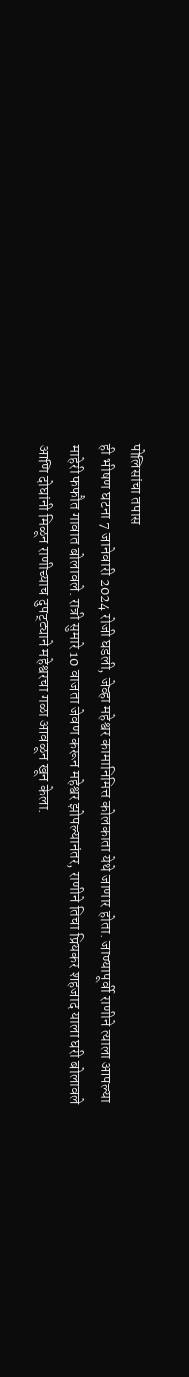पोलिसांचा तपास
ही भीषण घटना 7 जानेवारी 2024 रोजी घडली, जेव्हा महेश्वर कामानिमित्त कोलकाता येथे जाणार होता. जाण्यापूर्वी राणीने त्याला आपल्या माहेरी फफौत गावात बोलावले. रात्री सुमारे 10 वाजता जेवण करून महेश्वर झोपल्यानंतर, राणीने तिचा प्रियकर शहजाद याला घरी बोलावले आणि दोघांनी मिळून राणीच्याच दुपट्ट्याने महेश्वरचा गळा आवळून खून केला.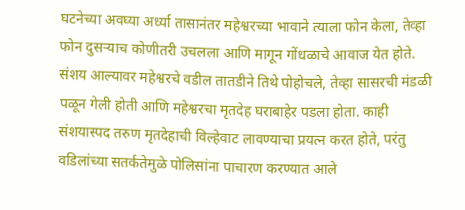घटनेच्या अवघ्या अर्ध्या तासानंतर महेश्वरच्या भावाने त्याला फोन केला, तेव्हा फोन दुसऱ्याच कोणीतरी उचलला आणि मागून गोंधळाचे आवाज येत होते. संशय आल्यावर महेश्वरचे वडील तातडीने तिथे पोहोचले, तेव्हा सासरची मंडळी पळून गेली होती आणि महेश्वरचा मृतदेह घराबाहेर पडला होता. काही संशयास्पद तरुण मृतदेहाची विल्हेवाट लावण्याचा प्रयत्न करत होते, परंतु वडिलांच्या सतर्कतेमुळे पोलिसांना पाचारण करण्यात आले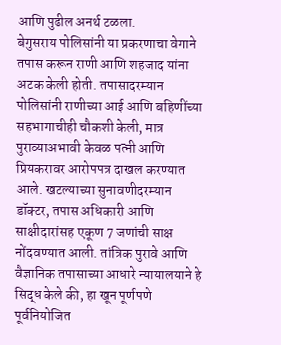आणि पुढील अनर्थ टळला.
बेगुसराय पोलिसांनी या प्रकरणाचा वेगाने तपास करून राणी आणि शहजाद यांना अटक केली होती. तपासादरम्यान पोलिसांनी राणीच्या आई आणि बहिणींच्या सहभागाचीही चौकशी केली, मात्र पुराव्याअभावी केवळ पत्नी आणि प्रियकरावर आरोपपत्र दाखल करण्यात आले. खटल्याच्या सुनावणीदरम्यान डॉक्टर, तपास अधिकारी आणि साक्षीदारांसह एकूण 7 जणांची साक्ष नोंदवण्यात आली. तांत्रिक पुरावे आणि वैज्ञानिक तपासाच्या आधारे न्यायालयाने हे सिद्ध केले की, हा खून पूर्णपणे पूर्वनियोजित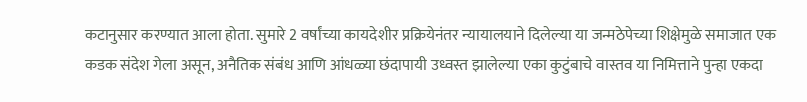कटानुसार करण्यात आला होता. सुमारे 2 वर्षांच्या कायदेशीर प्रक्रियेनंतर न्यायालयाने दिलेल्या या जन्मठेपेच्या शिक्षेमुळे समाजात एक कडक संदेश गेला असून, अनैतिक संबंध आणि आंधळ्या छंदापायी उध्वस्त झालेल्या एका कुटुंबाचे वास्तव या निमित्ताने पुन्हा एकदा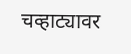चव्हाट्यावर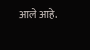आले आहे.